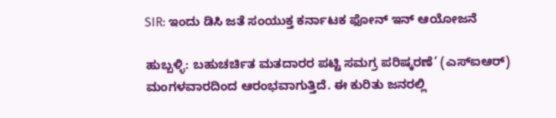SIR: ಇಂದು ಡಿಸಿ ಜತೆ ಸಂಯುಕ್ತ ಕರ್ನಾಟಕ ಫೋನ್ ಇನ್ ಆಯೋಜನೆ

ಹುಬ್ಬಳ್ಳಿ: ಬಹುಚರ್ಚಿತ ಮತದಾರರ ಪಟ್ಟಿ ಸಮಗ್ರ ಪರಿಷ್ಕರಣೆ’ (ಎಸ್‌ಐಆರ್) ಮಂಗಳವಾರದಿಂದ ಆರಂಭವಾಗುತ್ತಿದೆ. ಈ ಕುರಿತು ಜನರಲ್ಲಿ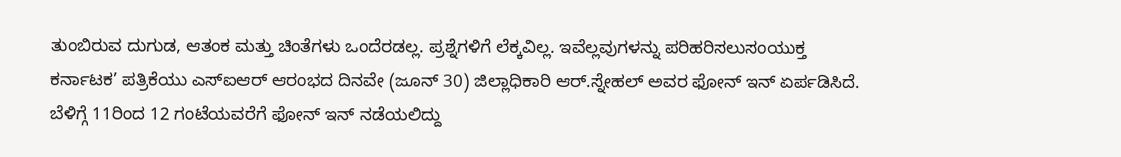ತುಂಬಿರುವ ದುಗುಡ, ಆತಂಕ ಮತ್ತು ಚಿಂತೆಗಳು ಒಂದೆರಡಲ್ಲ. ಪ್ರಶ್ನೆಗಳಿಗೆ ಲೆಕ್ಕವಿಲ್ಲ. ಇವೆಲ್ಲವುಗಳನ್ನು ಪರಿಹರಿಸಲುಸಂಯುಕ್ತ ಕರ್ನಾಟಕ’ ಪತ್ರಿಕೆಯು ಎಸ್‌ಐಆರ್ ಆರಂಭದ ದಿನವೇ (ಜೂನ್ 30) ಜಿಲ್ಲಾಧಿಕಾರಿ ಆರ್.ಸ್ನೇಹಲ್ ಅವರ ಫೋನ್ ಇನ್ ಏರ್ಪಡಿಸಿದೆ. ಬೆಳಿಗ್ಗೆ 11ರಿಂದ 12 ಗಂಟೆಯವರೆಗೆ ಫೋನ್ ಇನ್ ನಡೆಯಲಿದ್ದು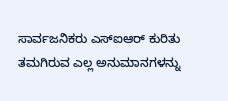ಸಾರ್ವಜನಿಕರು ಎಸ್‌ಐಆರ್ ಕುರಿತು ತಮಗಿರುವ ಎಲ್ಲ ಅನುಮಾನಗಳನ್ನು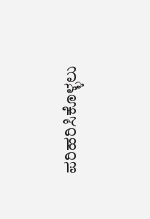ಪರಿಹರಿಸಿಕೊಳ್ಳಲು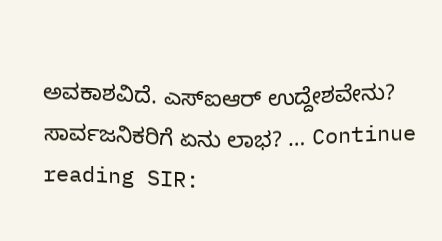ಅವಕಾಶವಿದೆ. ಎಸ್‌ಐಆರ್ ಉದ್ದೇಶವೇನು? ಸಾರ್ವಜನಿಕರಿಗೆ ಏನು ಲಾಭ? … Continue reading SIR: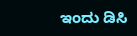ಇಂದು ಡಿಸಿ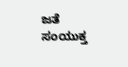ಜತೆ ಸಂಯುಕ್ತ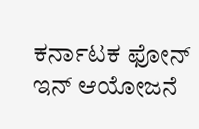ಕರ್ನಾಟಕ ಫೋನ್ ಇನ್ ಆಯೋಜನೆ